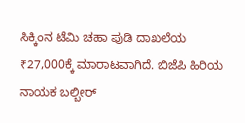ಸಿಕ್ಕಿಂನ ಟೆಮಿ ಚಹಾ ಪುಡಿ ದಾಖಲೆಯ ₹27,000ಕ್ಕೆ ಮಾರಾಟವಾಗಿದೆ. ಬಿಜೆಪಿ ಹಿರಿಯ ನಾಯಕ ಬಲ್ಬೀರ್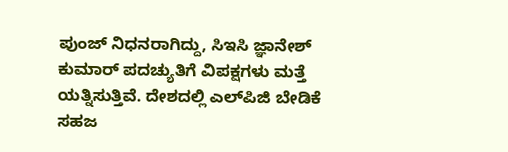ಪುಂಜ್ ನಿಧನರಾಗಿದ್ದು, ಸಿಇಸಿ ಜ್ಞಾನೇಶ್ ಕುಮಾರ್ ಪದಚ್ಯುತಿಗೆ ವಿಪಕ್ಷಗಳು ಮತ್ತೆ ಯತ್ನಿಸುತ್ತಿವೆ. ದೇಶದಲ್ಲಿ ಎಲ್‌ಪಿಜಿ ಬೇಡಿಕೆ ಸಹಜ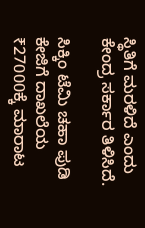ಸ್ಥಿತಿಗೆ ಮರಳಿದೆ ಎಂದು ಕೇಂದ್ರ ಸರ್ಕಾರ ತಿಳಿಸಿದೆ.

ಸಿಕ್ಕಿಂ ಟೆಮಿ ಚಹಾ ಪುಡಿ ಕೇಜಿಗೆ ದಾಖಲೆಯ ₹27000ಕ್ಕೆ ಮಾರಾಟ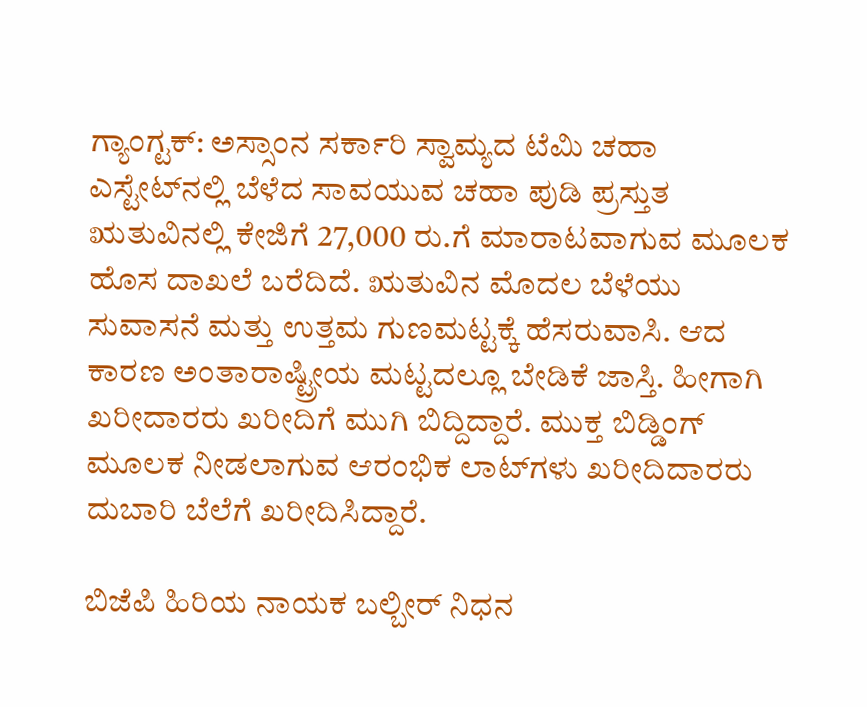ಗ್ಯಾಂಗ್ಟಕ್‌: ಅಸ್ಸಾಂನ ಸರ್ಕಾರಿ ಸ್ವಾಮ್ಯದ ಟೆಮಿ ಚಹಾ ಎಸ್ಟೇಟ್‌ನಲ್ಲಿ ಬೆಳೆದ ಸಾವಯುವ ಚಹಾ ಪುಡಿ ಪ್ರಸ್ತುತ ಋತುವಿನಲ್ಲಿ ಕೇಜಿಗೆ 27,000 ರು.ಗೆ ಮಾರಾಟವಾಗುವ ಮೂಲಕ ಹೊಸ ದಾಖಲೆ ಬರೆದಿದೆ. ಋತುವಿನ ಮೊದಲ ಬೆಳೆಯು ಸುವಾಸನೆ ಮತ್ತು ಉತ್ತಮ ಗುಣಮಟ್ಟಕ್ಕೆ ಹೆಸರುವಾಸಿ. ಆದ ಕಾರಣ ಅಂತಾರಾಷ್ಟ್ರೀಯ ಮಟ್ಟದಲ್ಲೂ ಬೇಡಿಕೆ ಜಾಸ್ತಿ. ಹೀಗಾಗಿ ಖರೀದಾರರು ಖರೀದಿಗೆ ಮುಗಿ ಬಿದ್ದಿದ್ದಾರೆ. ಮುಕ್ತ ಬಿಡ್ಡಿಂಗ್‌ ಮೂಲಕ ನೀಡಲಾಗುವ ಆರಂಭಿಕ ಲಾಟ್‌ಗಳು ಖರೀದಿದಾರರು ದುಬಾರಿ ಬೆಲೆಗೆ ಖರೀದಿಸಿದ್ದಾರೆ.

ಬಿಜೆಪಿ ಹಿರಿಯ ನಾಯಕ ಬಲ್ಬೀರ್‌ ನಿಧನ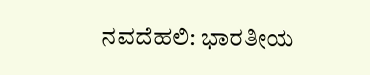ನವದೆಹಲಿ: ಭಾರತೀಯ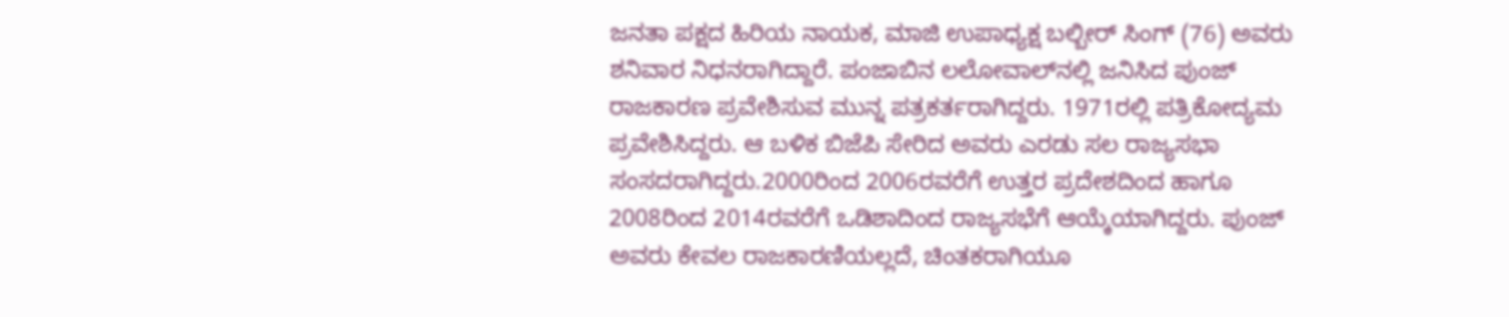ಜನತಾ ಪಕ್ಷದ ಹಿರಿಯ ನಾಯಕ, ಮಾಜಿ ಉಪಾಧ್ಯಕ್ಷ ಬಲ್ಬೀರ್‌ ಸಿಂಗ್‌ (76) ಅವರು ಶನಿವಾರ ನಿಧನರಾಗಿದ್ದಾರೆ. ಪಂಜಾಬಿನ ಲಲೋವಾಲ್‌ನಲ್ಲಿ ಜನಿಸಿದ ಪುಂಜ್‌ ರಾಜಕಾರಣ ಪ್ರವೇಶಿಸುವ ಮುನ್ನ ಪತ್ರಕರ್ತರಾಗಿದ್ದರು. 1971ರಲ್ಲಿ ಪತ್ರಿಕೋದ್ಯಮ ಪ್ರವೇಶಿಸಿದ್ದರು. ಆ ಬಳಿಕ ಬಿಜೆಪಿ ಸೇರಿದ ಅವರು ಎರಡು ಸಲ ರಾಜ್ಯಸಭಾ ಸಂಸದರಾಗಿದ್ದರು.2000ರಿಂದ 2006ರವರೆಗೆ ಉತ್ತರ ಪ್ರದೇಶದಿಂದ ಹಾಗೂ 2008ರಿಂದ 2014ರವರೆಗೆ ಒಡಿಶಾದಿಂದ ರಾಜ್ಯಸಭೆಗೆ ಆಯ್ಕೆಯಾಗಿದ್ದರು. ಪುಂಜ್ ಅವರು ಕೇವಲ ರಾಜಕಾರಣಿಯಲ್ಲದೆ, ಚಿಂತಕರಾಗಿಯೂ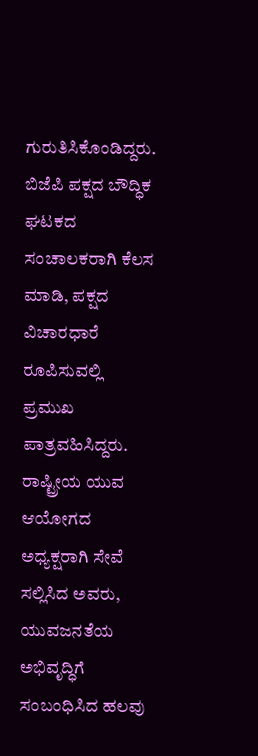ಗುರುತಿಸಿಕೊಂಡಿದ್ದರು. ಬಿಜೆಪಿ ಪಕ್ಷದ ಬೌದ್ಧಿಕ ಘಟಕದ ಸಂಚಾಲಕರಾಗಿ ಕೆಲಸ ಮಾಡಿ, ಪಕ್ಷದ ವಿಚಾರಧಾರೆ ರೂಪಿಸುವಲ್ಲಿ ಪ್ರಮುಖ ಪಾತ್ರವಹಿಸಿದ್ದರು. ರಾಷ್ಟ್ರೀಯ ಯುವ ಆಯೋಗದ ಅಧ್ಯಕ್ಷರಾಗಿ ಸೇವೆ ಸಲ್ಲಿಸಿದ ಅವರು, ಯುವಜನತೆಯ ಅಭಿವೃದ್ಧಿಗೆ ಸಂಬಂಧಿಸಿದ ಹಲವು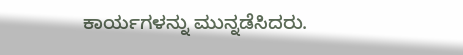ಕಾರ್ಯಗಳನ್ನು ಮುನ್ನಡೆಸಿದರು.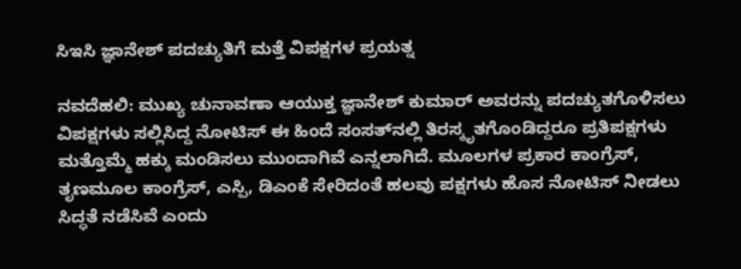ಸಿಇಸಿ ಜ್ಞಾನೇಶ್‌ ಪದಚ್ಯುತಿಗೆ ಮತ್ತೆ ವಿಪಕ್ಷಗಳ ಪ್ರಯತ್ನ

ನವದೆಹಲಿ: ಮುಖ್ಯ ಚುನಾವಣಾ ಆಯುಕ್ತ ಜ್ಞಾನೇಶ್ ಕುಮಾರ್ ಅವರನ್ನು ಪದಚ್ಯುತಗೊಳಿಸಲು ವಿಪಕ್ಷಗಳು ಸಲ್ಲಿಸಿದ್ದ ನೋಟಿಸ್‌ ಈ ಹಿಂದೆ ಸಂಸತ್‌ನಲ್ಲಿ ತಿರಸ್ಕೃತಗೊಂಡಿದ್ದರೂ ಪ್ರತಿಪಕ್ಷಗಳು ಮತ್ತೊಮ್ಮೆ ಹಕ್ಕು ಮಂಡಿಸಲು ಮುಂದಾಗಿವೆ ಎನ್ನಲಾಗಿದೆ. ಮೂಲಗಳ ಪ್ರಕಾರ ಕಾಂಗ್ರೆಸ್‌, ತೃಣಮೂಲ ಕಾಂಗ್ರೆಸ್‌, ಎಸ್ಪಿ, ಡಿಎಂಕೆ ಸೇರಿದಂತೆ ಹಲವು ಪಕ್ಷಗಳು ಹೊಸ ನೋಟಿಸ್‌ ನೀಡಲು ಸಿದ್ಧತೆ ನಡೆಸಿವೆ ಎಂದು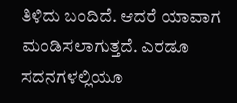ತಿಳಿದು ಬಂದಿದೆ. ಆದರೆ ಯಾವಾಗ ಮಂಡಿಸಲಾಗುತ್ತದೆ. ಎರಡೂ ಸದನಗಳಲ್ಲಿಯೂ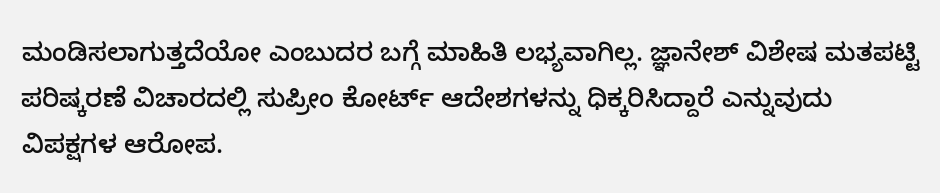ಮಂಡಿಸಲಾಗುತ್ತದೆಯೋ ಎಂಬುದರ ಬಗ್ಗೆ ಮಾಹಿತಿ ಲಭ್ಯವಾಗಿಲ್ಲ. ಜ್ಞಾನೇಶ್‌ ವಿಶೇಷ ಮತಪಟ್ಟಿ ಪರಿಷ್ಕರಣೆ ವಿಚಾರದಲ್ಲಿ ಸುಪ್ರೀಂ ಕೋರ್ಟ್‌ ಆದೇಶಗಳನ್ನು ಧಿಕ್ಕರಿಸಿದ್ದಾರೆ ಎನ್ನುವುದು ವಿಪಕ್ಷಗಳ ಆರೋಪ.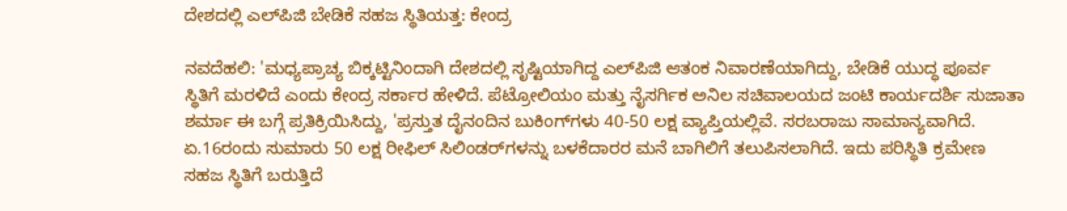ದೇಶದಲ್ಲಿ ಎಲ್‌ಪಿಜಿ ಬೇಡಿಕೆ ಸಹಜ ಸ್ಥಿತಿಯತ್ತ: ಕೇಂದ್ರ

ನವದೆಹಲಿ: 'ಮಧ್ಯಪ್ರಾಚ್ಯ ಬಿಕ್ಕಟ್ಟಿನಿಂದಾಗಿ ದೇಶದಲ್ಲಿ ಸೃಷ್ಟಿಯಾಗಿದ್ದ ಎಲ್‌ಪಿಜಿ ಆತಂಕ ನಿವಾರಣೆಯಾಗಿದ್ದು, ಬೇಡಿಕೆ ಯುದ್ಧ ಪೂರ್ವ ಸ್ಥಿತಿಗೆ ಮರಳಿದೆ ಎಂದು ಕೇಂದ್ರ ಸರ್ಕಾರ ಹೇಳಿದೆ. ಪೆಟ್ರೋಲಿಯಂ ಮತ್ತು ನೈಸರ್ಗಿಕ ಅನಿಲ ಸಚಿವಾಲಯದ ಜಂಟಿ ಕಾರ್ಯದರ್ಶಿ ಸುಜಾತಾ ಶರ್ಮಾ ಈ ಬಗ್ಗೆ ಪ್ರತಿಕ್ರಿಯಿಸಿದ್ದು, 'ಪ್ರಸ್ತುತ ದೈನಂದಿನ ಬುಕಿಂಗ್‌ಗಳು 40-50 ಲಕ್ಷ ವ್ಯಾಪ್ತಿಯಲ್ಲಿವೆ. ಸರಬರಾಜು ಸಾಮಾನ್ಯವಾಗಿದೆ. ಏ.16ರಂದು ಸುಮಾರು 50 ಲಕ್ಷ ರೀಫಿಲ್ ಸಿಲಿಂಡರ್‌ಗಳನ್ನು ಬಳಕೆದಾರರ ಮನೆ ಬಾಗಿಲಿಗೆ ತಲುಪಿಸಲಾಗಿದೆ. ಇದು ಪರಿಸ್ಥಿತಿ ಕ್ರಮೇಣ ಸಹಜ ಸ್ಥಿತಿಗೆ ಬರುತ್ತಿದೆ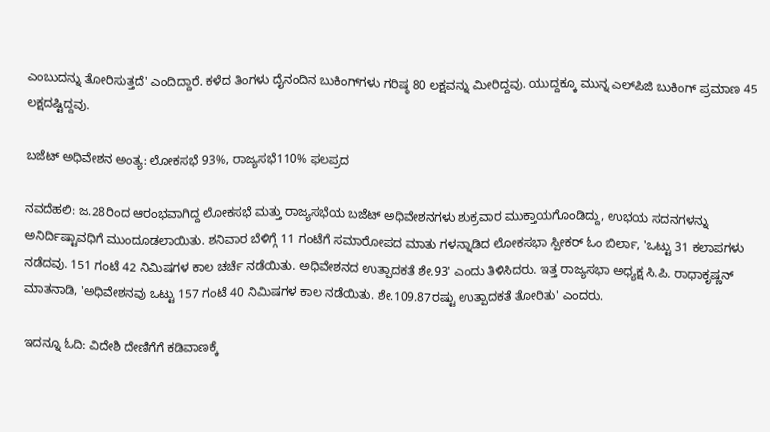ಎಂಬುದನ್ನು ತೋರಿಸುತ್ತದೆ' ಎಂದಿದ್ದಾರೆ. ಕಳೆದ ತಿಂಗಳು ದೈನಂದಿನ ಬುಕಿಂಗ್‌ಗಳು ಗರಿಷ್ಠ 80 ಲಕ್ಷವನ್ನು ಮೀರಿದ್ದವು. ಯುದ್ದಕ್ಕೂ ಮುನ್ನ ಎಲ್‌ಪಿಜಿ ಬುಕಿಂಗ್ ಪ್ರಮಾಣ 45 ಲಕ್ಷದಷ್ಟಿದ್ದವು.

ಬಜೆಟ್ ಅಧಿವೇಶನ ಅಂತ್ಯ: ಲೋಕಸಭೆ 93%, ರಾಜ್ಯಸಭೆ110% ಫಲಪ್ರದ

ನವದೆಹಲಿ: ಜ.28ರಿಂದ ಆರಂಭವಾಗಿದ್ದ ಲೋಕಸಭೆ ಮತ್ತು ರಾಜ್ಯಸಭೆಯ ಬಜೆಟ್ ಅಧಿವೇಶನಗಳು ಶುಕ್ರವಾರ ಮುಕ್ತಾಯಗೊಂಡಿದ್ದು, ಉಭಯ ಸದನಗಳನ್ನು ಅನಿರ್ದಿಷ್ಟಾವಧಿಗೆ ಮುಂದೂಡಲಾಯಿತು. ಶನಿವಾರ ಬೆಳಿಗ್ಗೆ 11 ಗಂಟೆಗೆ ಸಮಾರೋಪದ ಮಾತು ಗಳನ್ನಾಡಿದ ಲೋಕಸಭಾ ಸ್ಪೀಕರ್ ಓಂ ಬಿರ್ಲಾ, 'ಒಟ್ಟು 31 ಕಲಾಪಗಳು ನಡೆದವು. 151 ಗಂಟೆ 42 ನಿಮಿಷಗಳ ಕಾಲ ಚರ್ಚೆ ನಡೆಯಿತು. ಅಧಿವೇಶನದ ಉತ್ಪಾದಕತೆ ಶೇ.93' ಎಂದು ತಿಳಿಸಿದರು. ಇತ್ತ ರಾಜ್ಯಸಭಾ ಅಧ್ಯಕ್ಷ ಸಿ.ಪಿ. ರಾಧಾಕೃಷ್ಣನ್ ಮಾತನಾಡಿ, 'ಅಧಿವೇಶನವು ಒಟ್ಟು 157 ಗಂಟೆ 40 ನಿಮಿಷಗಳ ಕಾಲ ನಡೆಯಿತು. ಶೇ.109.87ರಷ್ಟು ಉತ್ಪಾದಕತೆ ತೋರಿತು' ಎಂದರು.

ಇದನ್ನೂ ಓದಿ: ವಿದೇಶಿ ದೇಣಿಗೆಗೆ ಕಡಿವಾಣಕ್ಕೆ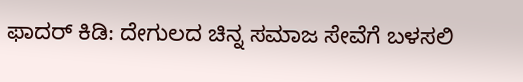ಫಾದರ್ ಕಿಡಿ: ದೇಗುಲದ ಚಿನ್ನ ಸಮಾಜ ಸೇವೆಗೆ ಬಳಸಲಿ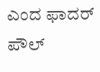ಎಂದ ಫಾದರ್ ಪೌಲ್